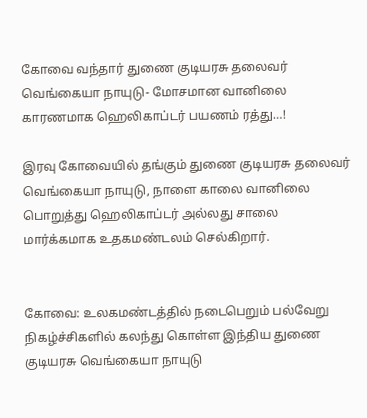கோவை வந்தார் துணை குடியரசு தலைவர் வெங்கையா நாயுடு- மோசமான வானிலை காரணமாக ஹெலிகாப்டர் பயணம் ரத்து…!

இரவு கோவையில் தங்கும் துணை குடியரசு தலைவர் வெங்கையா நாயுடு, நாளை காலை வானிலை பொறுத்து ஹெலிகாப்டர் அல்லது சாலை மார்க்கமாக உதகமண்டலம் செல்கிறார்.


கோவை: உலகமண்டத்தில் நடைபெறும் பல்வேறு நிகழ்ச்சிகளில் கலந்து கொள்ள இந்திய துணை குடியரசு வெங்கையா நாயுடு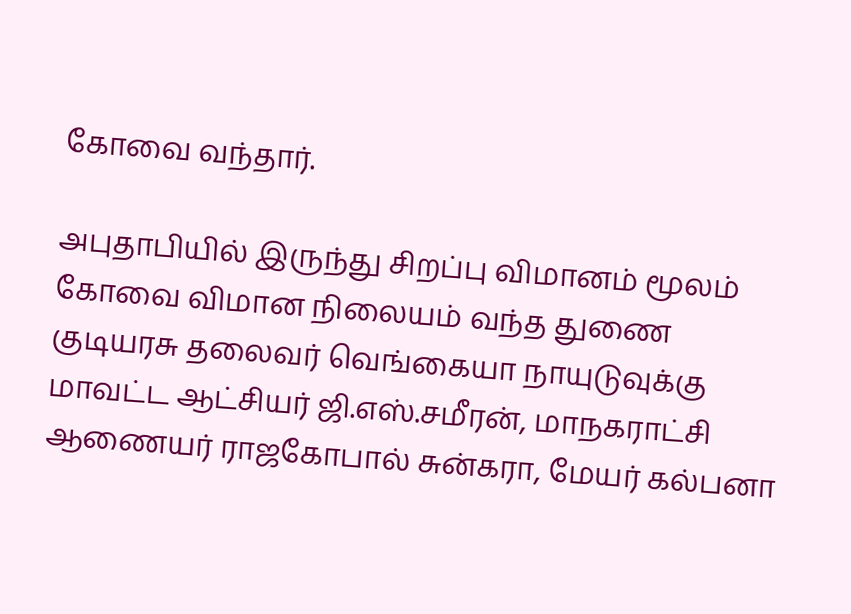கோவை வந்தார்.

அபுதாபியில் இருந்து சிறப்பு விமானம் மூலம் கோவை விமான நிலையம் வந்த துணை குடியரசு தலைவர் வெங்கையா நாயுடுவுக்கு மாவட்ட ஆட்சியர் ஜி.எஸ்.சமீரன், மாநகராட்சி ஆணையர் ராஜகோபால் சுன்கரா, மேயர் கல்பனா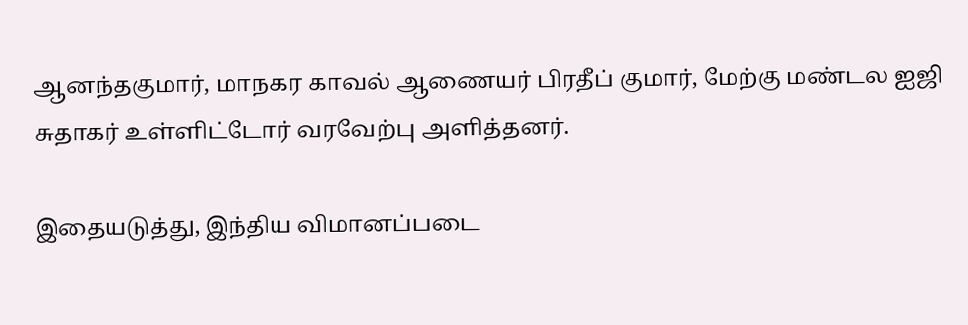ஆனந்தகுமார், மாநகர காவல் ஆணையர் பிரதீப் குமார், மேற்கு மண்டல ஐஜி சுதாகர் உள்ளிட்டோர் வரவேற்பு அளித்தனர்.

இதையடுத்து, இந்திய விமானப்படை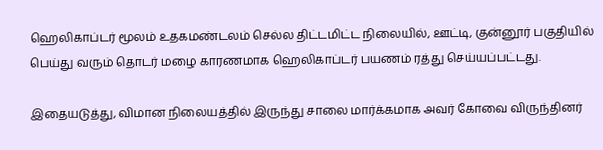ஹெலிகாப்டர் மூலம் உதகமண்டலம் செல்ல திட்டமிட்ட நிலையில், ஊட்டி, குன்னூர் பகுதியில் பெய்து வரும் தொடர் மழை காரணமாக ஹெலிகாப்டர் பயணம் ரத்து செய்யப்பட்டது.

இதையடுத்து, விமான நிலையத்தில் இருந்து சாலை மார்க்கமாக அவர் கோவை விருந்தினர்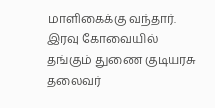மாளிகைக்கு வந்தார். இரவு கோவையில் தங்கும் துணை குடியரசு தலைவர்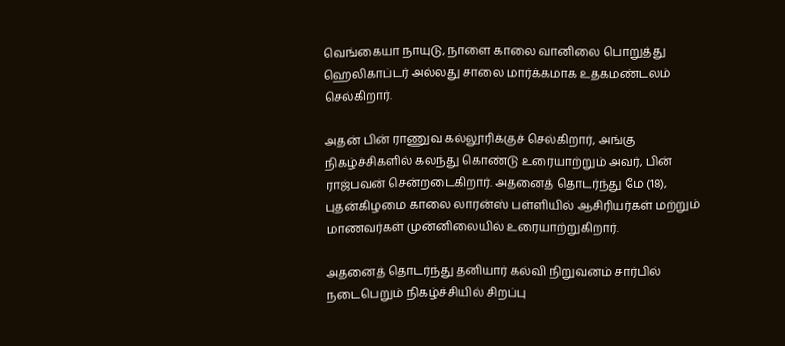வெங்கையா நாயுடு, நாளை காலை வானிலை பொறுத்து ஹெலிகாப்டர் அல்லது சாலை மார்க்கமாக உதகமண்டலம் செல்கிறார்.

அதன் பின் ராணுவ கல்லூரிக்குச் செல்கிறார், அங்கு நிகழ்ச்சிகளில் கலந்து கொண்டு உரையாற்றும் அவர், பின் ராஜ்பவன் சென்றடைகிறார். அதனைத் தொடர்ந்து மே (18), புதன்கிழமை காலை லாரன்ஸ் பள்ளியில் ஆசிரியர்கள் மற்றும் மாணவர்கள் முன்னிலையில் உரையாற்றுகிறார்.

அதனைத் தொடர்ந்து தனியார் கல்வி நிறுவனம் சார்பில் நடைபெறும் நிகழ்ச்சியில் சிறப்பு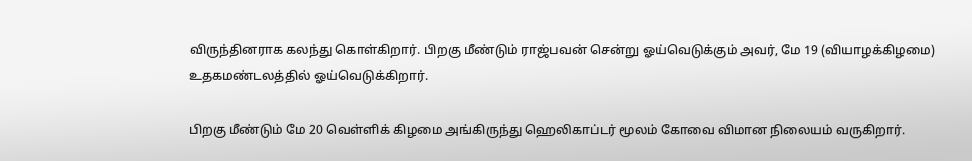விருந்தினராக கலந்து கொள்கிறார். பிறகு மீண்டும் ராஜ்பவன் சென்று ஓய்வெடுக்கும் அவர், மே 19 (வியாழக்கிழமை) உதகமண்டலத்தில் ஓய்வெடுக்கிறார்.

பிறகு மீண்டும் மே 20 வெள்ளிக் கிழமை அங்கிருந்து ஹெலிகாப்டர் மூலம் கோவை விமான நிலையம் வருகிறார்.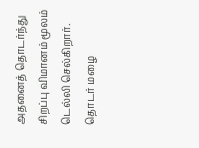அதனைத் தொடர்ந்து சிறப்பு விமானம் மூலம் டெல்லி செல்கிறார். தொடர் மழை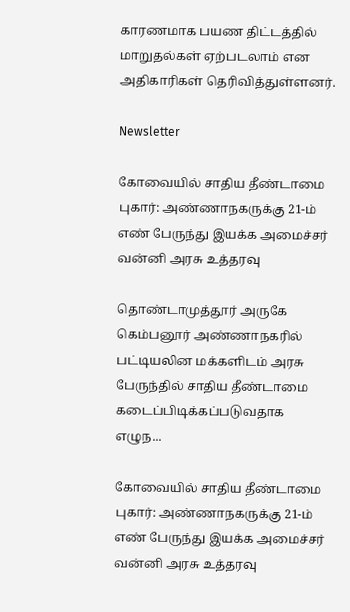காரணமாக பயண திட்டத்தில் மாறுதல்கள் ஏற்படலாம் என அதிகாரிகள் தெரிவித்துள்ளனர்.

Newsletter

கோவையில் சாதிய தீண்டாமை புகார்: அண்ணாநகருக்கு 21-ம் எண் பேருந்து இயக்க அமைச்சர் வன்னி அரசு உத்தரவு

தொண்டாமுத்தூர் அருகே கெம்பனூர் அண்ணாநகரில் பட்டியலின மக்களிடம் அரசு பேருந்தில் சாதிய தீண்டாமை கடைப்பிடிக்கப்படுவதாக எழுந...

கோவையில் சாதிய தீண்டாமை புகார்: அண்ணாநகருக்கு 21-ம் எண் பேருந்து இயக்க அமைச்சர் வன்னி அரசு உத்தரவு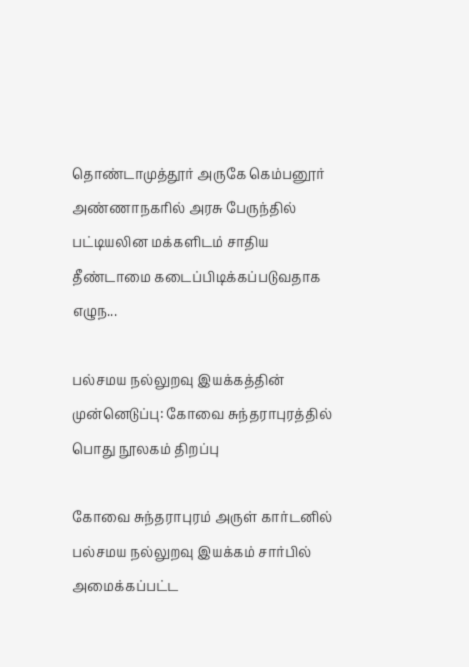தொண்டாமுத்தூர் அருகே கெம்பனூர் அண்ணாநகரில் அரசு பேருந்தில் பட்டியலின மக்களிடம் சாதிய தீண்டாமை கடைப்பிடிக்கப்படுவதாக எழுந...

பல்சமய நல்லுறவு இயக்கத்தின் முன்னெடுப்பு: கோவை சுந்தராபுரத்தில் பொது நூலகம் திறப்பு

கோவை சுந்தராபுரம் அருள் கார்டனில் பல்சமய நல்லுறவு இயக்கம் சார்பில் அமைக்கப்பட்ட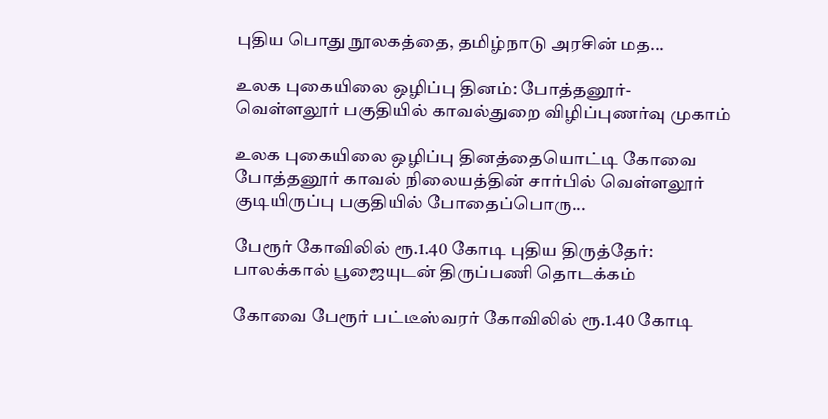புதிய பொது நூலகத்தை, தமிழ்நாடு அரசின் மத...

உலக புகையிலை ஒழிப்பு தினம்: போத்தனூர்-வெள்ளலூர் பகுதியில் காவல்துறை விழிப்புணர்வு முகாம்

உலக புகையிலை ஒழிப்பு தினத்தையொட்டி கோவை போத்தனூர் காவல் நிலையத்தின் சார்பில் வெள்ளலூர் குடியிருப்பு பகுதியில் போதைப்பொரு...

பேரூர் கோவிலில் ரூ.1.40 கோடி புதிய திருத்தேர்: பாலக்கால் பூஜையுடன் திருப்பணி தொடக்கம்

கோவை பேரூர் பட்டீஸ்வரர் கோவிலில் ரூ.1.40 கோடி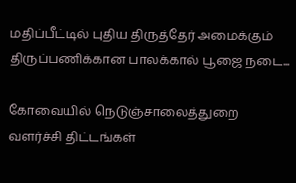மதிப்பீட்டில் புதிய திருத்தேர் அமைக்கும் திருப்பணிக்கான பாலக்கால் பூஜை நடை...

கோவையில் நெடுஞ்சாலைத்துறை வளர்ச்சி திட்டங்கள்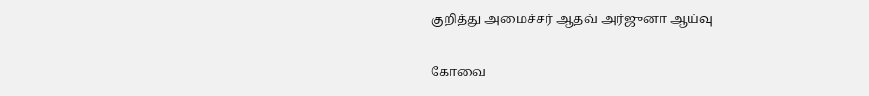குறித்து அமைச்சர் ஆதவ் அர்ஜுனா ஆய்வு

கோவை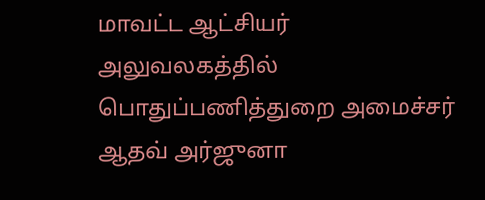மாவட்ட ஆட்சியர் அலுவலகத்தில் பொதுப்பணித்துறை அமைச்சர் ஆதவ் அர்ஜுனா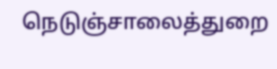நெடுஞ்சாலைத்துறை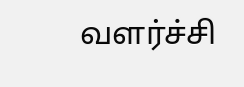வளர்ச்சி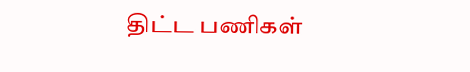திட்ட பணிகள்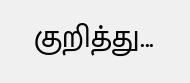குறித்து...